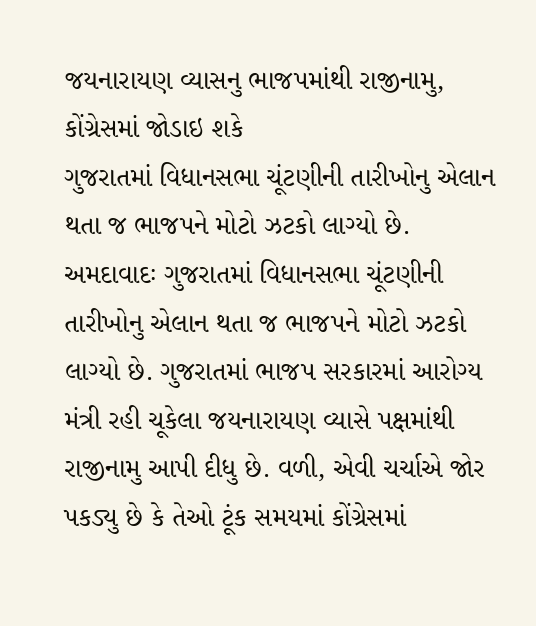જયનારાયણ વ્યાસનુ ભાજપમાંથી રાજીનામુ, કોંગ્રેસમાં જોડાઇ શકે
ગુજરાતમાં વિધાનસભા ચૂંટણીની તારીખોનુ એલાન થતા જ ભાજપને મોટો ઝટકો લાગ્યો છે.
અમદાવાદઃ ગુજરાતમાં વિધાનસભા ચૂંટણીની તારીખોનુ એલાન થતા જ ભાજપને મોટો ઝટકો લાગ્યો છે. ગુજરાતમાં ભાજપ સરકારમાં આરોગ્ય મંત્રી રહી ચૂકેલા જયનારાયણ વ્યાસે પક્ષમાંથી રાજીનામુ આપી દીધુ છે. વળી, એવી ચર્ચાએ જોર પકડ્યુ છે કે તેઓ ટૂંક સમયમાં કોંગ્રેસમાં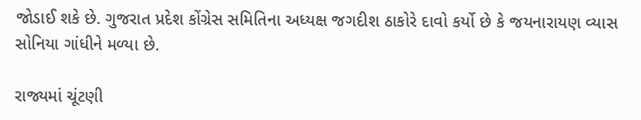જોડાઈ શકે છે. ગુજરાત પ્રદેશ કોંગ્રેસ સમિતિના અધ્યક્ષ જગદીશ ઠાકોરે દાવો કર્યો છે કે જયનારાયણ વ્યાસ સોનિયા ગાંધીને મળ્યા છે.

રાજ્યમાં ચૂંટણી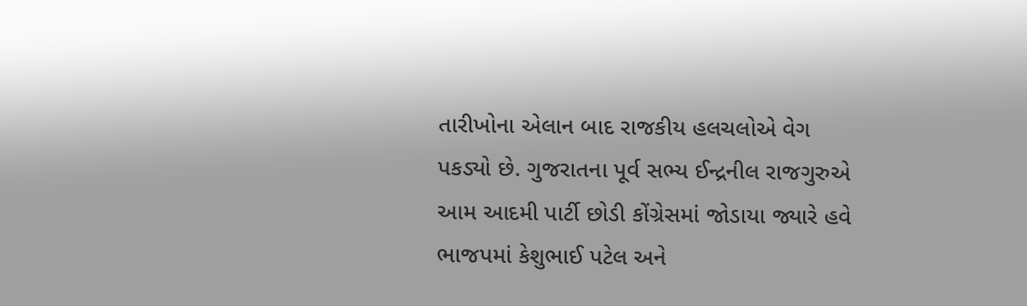તારીખોના એલાન બાદ રાજકીય હલચલોએ વેગ પકડ્યો છે. ગુજરાતના પૂર્વ સભ્ય ઈન્દ્રનીલ રાજગુરુએ આમ આદમી પાર્ટી છોડી કોંગ્રેસમાં જોડાયા જ્યારે હવે ભાજપમાં કેશુભાઈ પટેલ અને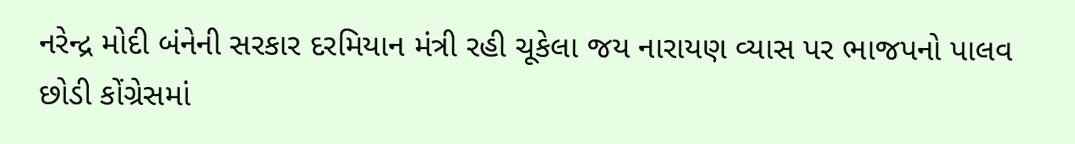નરેન્દ્ર મોદી બંનેની સરકાર દરમિયાન મંત્રી રહી ચૂકેલા જય નારાયણ વ્યાસ પર ભાજપનો પાલવ છોડી કોંગ્રેસમાં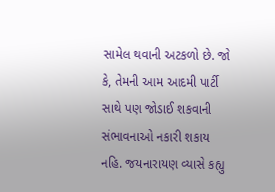સામેલ થવાની અટકળો છે. જો કે, તેમની આમ આદમી પાર્ટી સાથે પણ જોડાઈ શકવાની સંભાવનાઓ નકારી શકાય નહિ. જયનારાયણ વ્યાસે કહ્યુ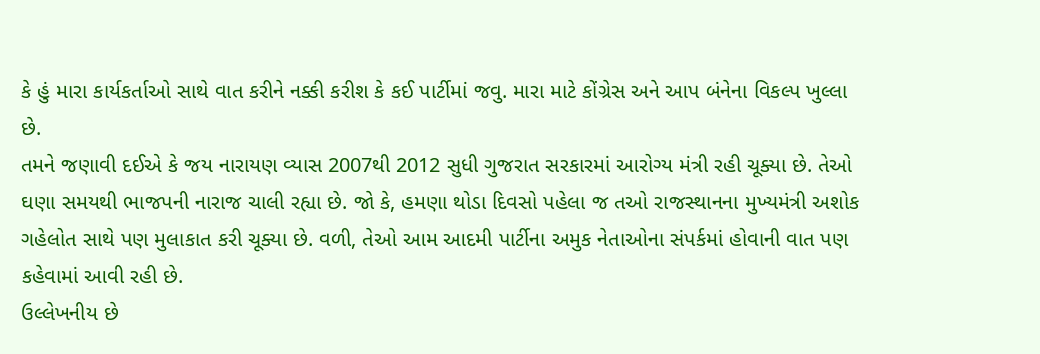કે હું મારા કાર્યકર્તાઓ સાથે વાત કરીને નક્કી કરીશ કે કઈ પાર્ટીમાં જવુ. મારા માટે કોંગ્રેસ અને આપ બંનેના વિકલ્પ ખુલ્લા છે.
તમને જણાવી દઈએ કે જય નારાયણ વ્યાસ 2007થી 2012 સુધી ગુજરાત સરકારમાં આરોગ્ય મંત્રી રહી ચૂક્યા છે. તેઓ ઘણા સમયથી ભાજપની નારાજ ચાલી રહ્યા છે. જો કે, હમણા થોડા દિવસો પહેલા જ તઓ રાજસ્થાનના મુખ્યમંત્રી અશોક ગહેલોત સાથે પણ મુલાકાત કરી ચૂક્યા છે. વળી, તેઓ આમ આદમી પાર્ટીના અમુક નેતાઓના સંપર્કમાં હોવાની વાત પણ કહેવામાં આવી રહી છે.
ઉલ્લેખનીય છે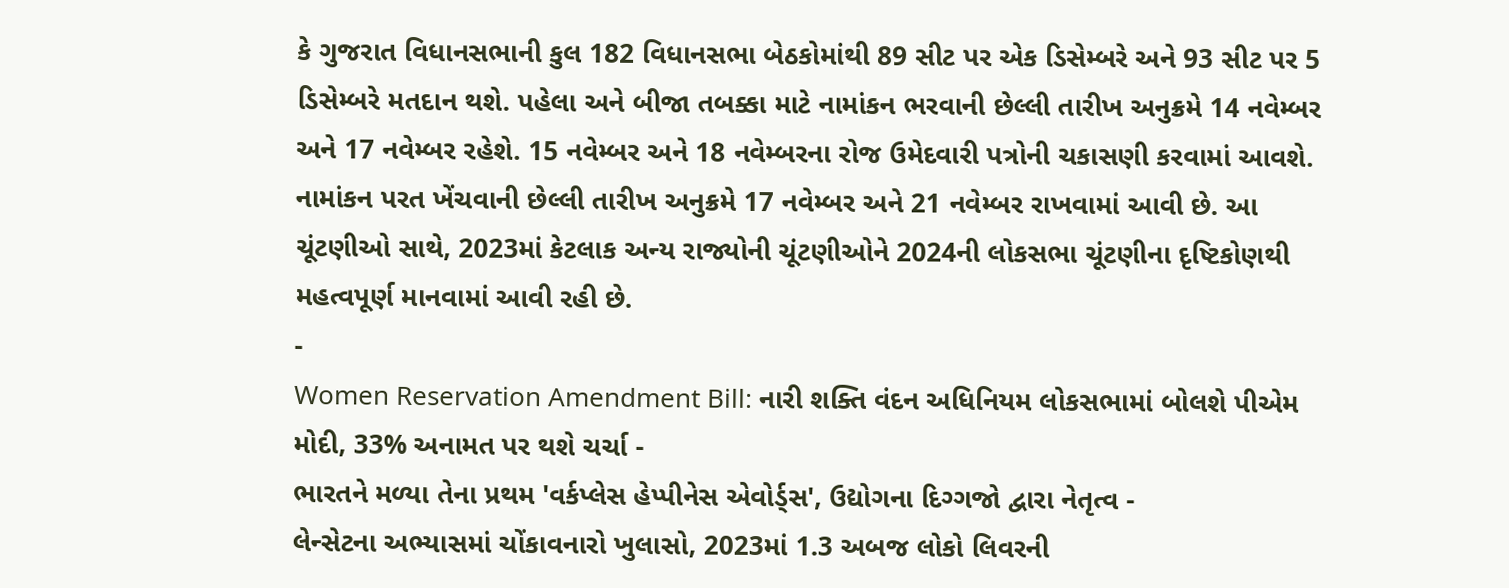કે ગુજરાત વિધાનસભાની કુલ 182 વિધાનસભા બેઠકોમાંથી 89 સીટ પર એક ડિસેમ્બરે અને 93 સીટ પર 5 ડિસેમ્બરે મતદાન થશે. પહેલા અને બીજા તબક્કા માટે નામાંકન ભરવાની છેલ્લી તારીખ અનુક્રમે 14 નવેમ્બર અને 17 નવેમ્બર રહેશે. 15 નવેમ્બર અને 18 નવેમ્બરના રોજ ઉમેદવારી પત્રોની ચકાસણી કરવામાં આવશે. નામાંકન પરત ખેંચવાની છેલ્લી તારીખ અનુક્રમે 17 નવેમ્બર અને 21 નવેમ્બર રાખવામાં આવી છે. આ ચૂંટણીઓ સાથે, 2023માં કેટલાક અન્ય રાજ્યોની ચૂંટણીઓને 2024ની લોકસભા ચૂંટણીના દૃષ્ટિકોણથી મહત્વપૂર્ણ માનવામાં આવી રહી છે.
-
Women Reservation Amendment Bill: નારી શક્તિ વંદન અધિનિયમ લોકસભામાં બોલશે પીએમ મોદી, 33% અનામત પર થશે ચર્ચા -
ભારતને મળ્યા તેના પ્રથમ 'વર્કપ્લેસ હેપ્પીનેસ એવોર્ડ્સ', ઉદ્યોગના દિગ્ગજો દ્વારા નેતૃત્વ -
લેન્સેટના અભ્યાસમાં ચોંકાવનારો ખુલાસો, 2023માં 1.3 અબજ લોકો લિવરની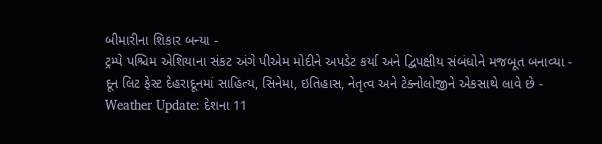બીમારીના શિકાર બન્યા -
ટ્રમ્પે પશ્ચિમ એશિયાના સંકટ અંગે પીએમ મોદીને અપડેટ કર્યા અને દ્વિપક્ષીય સંબંધોને મજબૂત બનાવ્યા -
દૂન લિટ ફેસ્ટ દેહરાદૂનમાં સાહિત્ય, સિનેમા, ઇતિહાસ, નેતૃત્વ અને ટેક્નોલોજીને એકસાથે લાવે છે -
Weather Update: દેશના 11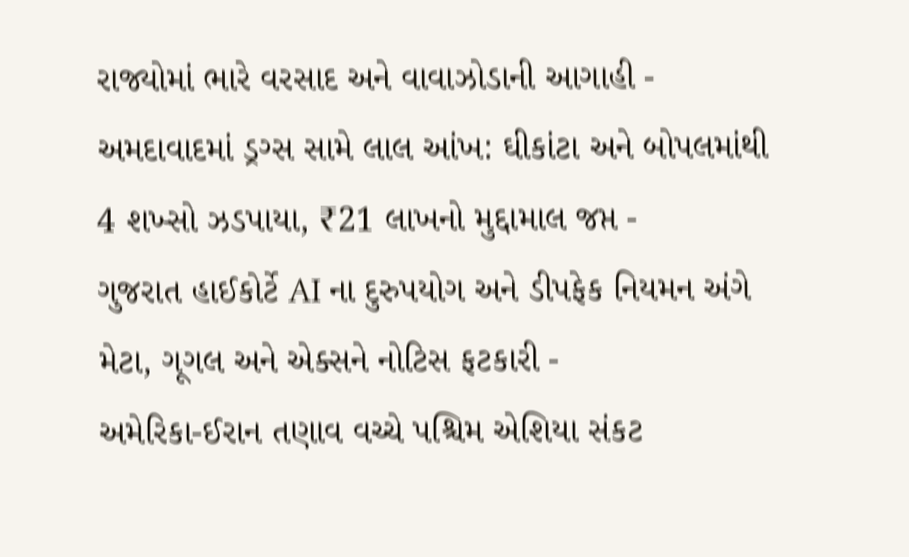રાજ્યોમાં ભારે વરસાદ અને વાવાઝોડાની આગાહી -
અમદાવાદમાં ડ્રગ્સ સામે લાલ આંખ: ઘીકાંટા અને બોપલમાંથી 4 શખ્સો ઝડપાયા, ₹21 લાખનો મુદ્દામાલ જપ્ત -
ગુજરાત હાઈકોર્ટે AI ના દુરુપયોગ અને ડીપફેક નિયમન અંગે મેટા, ગૂગલ અને એક્સને નોટિસ ફટકારી -
અમેરિકા-ઈરાન તણાવ વચ્ચે પશ્ચિમ એશિયા સંકટ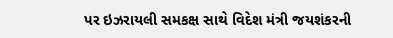પર ઇઝરાયલી સમકક્ષ સાથે વિદેશ મંત્રી જયશંકરની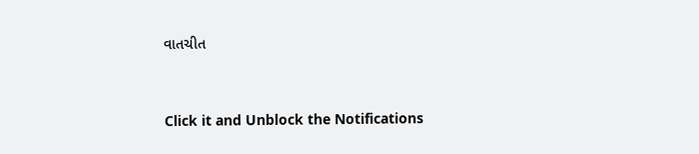વાતચીત




Click it and Unblock the Notifications